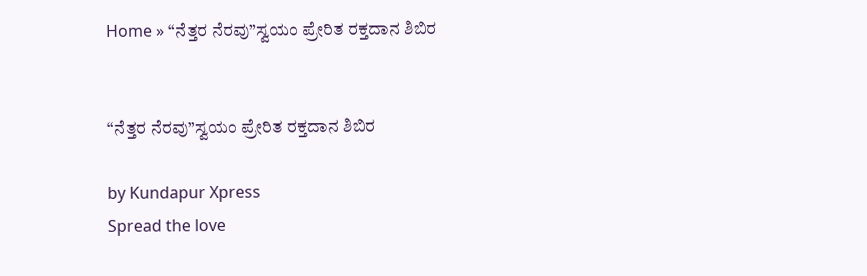Home » “ನೆತ್ತರ ನೆರವು”ಸ್ವಯಂ ಪ್ರೇರಿತ ರಕ್ತದಾನ ಶಿಬಿರ


“ನೆತ್ತರ ನೆರವು”ಸ್ವಯಂ ಪ್ರೇರಿತ ರಕ್ತದಾನ ಶಿಬಿರ

by Kundapur Xpress
Spread the love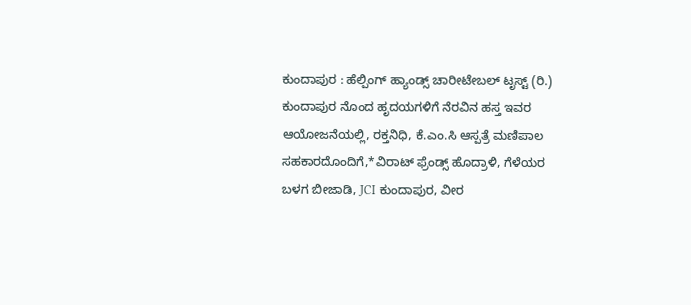ಕುಂದಾಪುರ : ಹೆಲ್ಪಿಂಗ್ ಹ್ಯಾಂಡ್ಸ್ ಚಾರೀಟೇಬಲ್ ಟೃಸ್ಟ್ (ರಿ.) ಕುಂದಾಪುರ ನೊಂದ ಹೃದಯಗಳಿಗೆ ನೆರವಿನ ಹಸ್ತ ಇವರ ಆಯೋಜನೆಯಲ್ಲಿ, ರಕ್ತನಿಧಿ, ಕೆ.ಎಂ.ಸಿ ಆಸ್ಪತ್ರೆ ಮಣಿಪಾಲ ಸಹಕಾರದೊಂದಿಗೆ,*ವಿರಾಟ್ ಫ್ರೆಂಡ್ಸ್ ಹೊದ್ರಾಳಿ, ಗೆಳೆಯರ ಬಳಗ ಬೀಜಾಡಿ, JCI ಕುಂದಾಪುರ, ವೀರ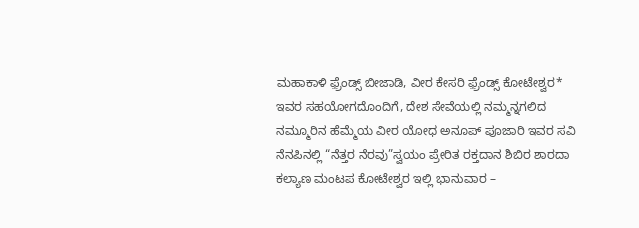ಮಹಾಕಾಳಿ ಫ಼್ರೆಂಡ್ಸ್ ಬೀಜಾಡಿ, ವೀರ ಕೇಸರಿ ಫ಼್ರೆಂಡ್ಸ್ ಕೋಟೇಶ್ವರ* ಇವರ ಸಹಯೋಗದೊಂದಿಗೆ, ದೇಶ ಸೇವೆಯಲ್ಲಿ ನಮ್ಮನ್ನಗಲಿದ ನಮ್ಮೂರಿನ ಹೆಮ್ಮೆಯ ವೀರ ಯೋಧ ಅನೂಪ್ ಪೂಜಾರಿ ಇವರ ಸವಿ‌ ನೆನಪಿನಲ್ಲಿ “ನೆತ್ತರ ನೆರವು”ಸ್ವಯಂ ಪ್ರೇರಿತ ರಕ್ತದಾನ ಶಿಬಿರ ಶಾರದಾ ಕಲ್ಯಾಣ ಮಂಟಪ ಕೋಟೇಶ್ವರ ಇಲ್ಲಿ ಭಾನುವಾರ –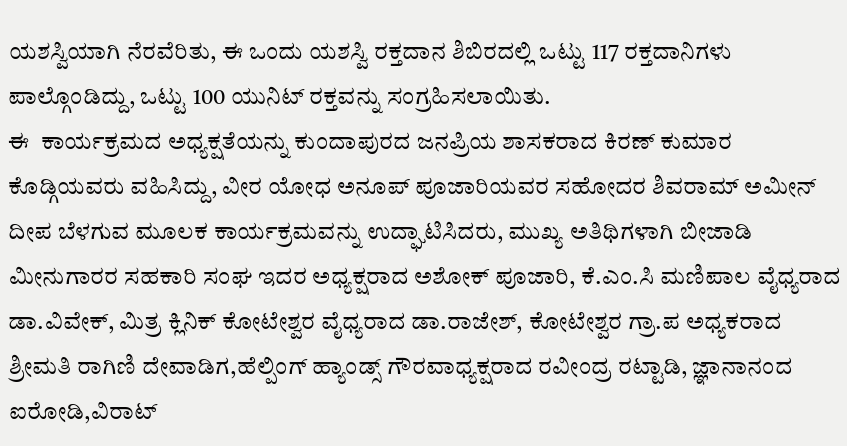ಯಶಸ್ವಿಯಾಗಿ ನೆರವೆರಿತು, ಈ ಒಂದು ಯಶಸ್ವಿ ರಕ್ತದಾನ ಶಿಬಿರದಲ್ಲಿ ಒಟ್ಟು 117 ರಕ್ತದಾನಿಗಳು ಪಾಲ್ಗೊಂಡಿದ್ದು, ಒಟ್ಟು 100 ಯುನಿಟ್ ರಕ್ತವನ್ನು ಸಂಗ್ರಹಿಸಲಾಯಿತು.
ಈ  ಕಾರ್ಯಕ್ರಮದ ಅಧ್ಯಕ್ಷತೆಯನ್ನು ಕುಂದಾಪುರದ ಜನಪ್ರಿಯ ಶಾಸಕರಾದ ಕಿರಣ್ ಕುಮಾರ ಕೊಡ್ಗಿಯವರು ವಹಿಸಿದ್ದು, ವೀರ ಯೋಧ ಅನೂಪ್‌ ಪೂಜಾರಿಯವರ ಸಹೋದರ ಶಿವರಾಮ್ ಅಮೀನ್ ದೀಪ‌ ಬೆಳಗುವ ಮೂಲಕ ಕಾರ್ಯಕ್ರಮವನ್ನು ಉದ್ಘಾಟಿಸಿದರು, ಮುಖ್ಯ ಅತಿಥಿಗಳಾಗಿ ಬೀಜಾಡಿ ಮೀನುಗಾರರ ಸಹಕಾರಿ ಸಂಘ ಇದರ ಅಧ್ಯಕ್ಷರಾದ ಅಶೋಕ್ ಪೂಜಾರಿ, ಕೆ.ಎಂ.ಸಿ‌ ಮಣಿಪಾಲ ವೈಧ್ಯರಾದ ಡಾ.ವಿವೇಕ್, ಮಿತ್ರ ಕ್ಲಿನಿಕ್ ಕೋಟೇಶ್ವರ ವೈಧ್ಯರಾದ ಡಾ.ರಾಜೇಶ್, ಕೋಟೇಶ್ವರ ಗ್ರಾ.ಪ ಅಧ್ಯಕರಾದ ಶ್ರೀಮತಿ ರಾಗಿಣಿ ದೇವಾಡಿಗ,ಹೆಲ್ಪಿಂಗ್ ಹ್ಯಾಂಡ್ಸ್ ಗೌರವಾಧ್ಯಕ್ಷರಾದ ರವೀಂದ್ರ ರಟ್ಟಾಡಿ, ಜ್ಞಾನಾನಂದ ಐರೋಡಿ,ವಿರಾಟ್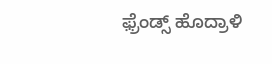ಫ಼್ರೆಂಡ್ಸ್ ಹೊದ್ರಾಳಿ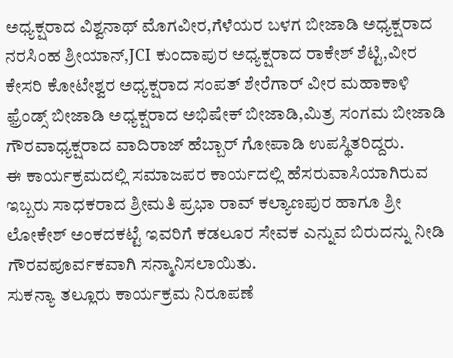ಅಧ್ಯಕ್ಷರಾದ ವಿಶ್ವನಾಥ್ ಮೊಗವೀರ,ಗೆಳೆಯರ ಬಳಗ ಬೀಜಾಡಿ ಅಧ್ಯಕ್ಷರಾದ ನರಸಿಂಹ ಶ್ರೀಯಾನ್,JCI ಕುಂದಾಪುರ ಅಧ್ಯಕ್ಷರಾದ ರಾಕೇಶ್ ಶೆಟ್ಟಿ,ವೀರ ಕೇಸರಿ ಕೋಟೇಶ್ವರ ಅಧ್ಯಕ್ಷರಾದ ಸಂಪತ್ ಶೇರೆಗಾರ್ ವೀರ ಮಹಾಕಾಳಿ ಫ಼್ರೆಂಡ್ಸ್ ಬೀಜಾಡಿ ಅಧ್ಯಕ್ಷರಾದ ಅಭಿಷೇಕ್ ಬೀಜಾಡಿ,ಮಿತ್ರ ಸಂಗಮ ಬೀಜಾಡಿ ಗೌರವಾಧ್ಯಕ್ಷರಾದ ವಾದಿರಾಜ್ ಹೆಬ್ಬಾರ್ ಗೋಪಾಡಿ ಉಪಸ್ಥಿತರಿದ್ದರು.
ಈ ಕಾರ್ಯಕ್ರಮದಲ್ಲಿ ಸಮಾಜಪರ ಕಾರ್ಯದಲ್ಲಿ ಹೆಸರುವಾಸಿಯಾಗಿರುವ ಇಬ್ಬರು ಸಾಧಕರಾದ ಶ್ರೀಮತಿ ಪ್ರಭಾ ರಾವ್ ಕಲ್ಯಾಣಪುರ ಹಾಗೂ ಶ್ರೀ ಲೋಕೇಶ್ ಅಂಕದಕಟ್ಟೆ ಇವರಿಗೆ ಕಡಲೂರ ಸೇವಕ ಎನ್ನುವ ಬಿರುದನ್ನು ನೀಡಿ ಗೌರವಪೂರ್ವಕವಾಗಿ ಸನ್ಮಾನಿಸಲಾಯಿತು.
ಸುಕನ್ಯಾ ತಲ್ಲೂರು ಕಾರ್ಯಕ್ರಮ‌ ನಿರೂಪಣೆ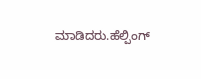ಮಾಡಿದರು.ಹೆಲ್ಪಿಂಗ್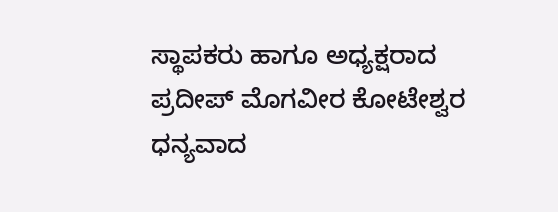ಸ್ಥಾಪಕರು ಹಾಗೂ ಅಧ್ಯಕ್ಷರಾದ ಪ್ರದೀಪ್ ಮೊಗವೀರ ಕೋಟೇಶ್ವರ ಧನ್ಯವಾದ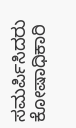ಸಮರ್ಪಿಸಿದರು ಕೋಷಾಧಿಕಾರಿ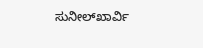ಸುನೀಲ್‌ಖಾರ್ವಿ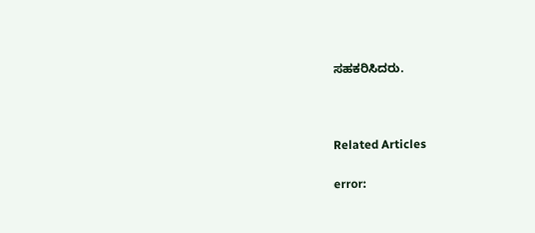ಸಹಕರಿಸಿದರು.



Related Articles

error: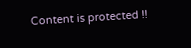Content is protected !!